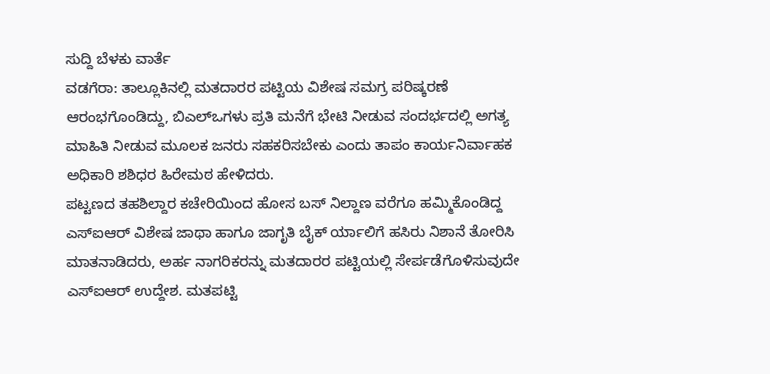ಸುದ್ದಿ ಬೆಳಕು ವಾರ್ತೆ
ವಡಗೆರಾ: ತಾಲ್ಲೂಕಿನಲ್ಲಿ ಮತದಾರರ ಪಟ್ಟಿಯ ವಿಶೇಷ ಸಮಗ್ರ ಪರಿಷ್ಕರಣೆ ಆರಂಭಗೊಂಡಿದ್ದು, ಬಿಎಲ್ಒಗಳು ಪ್ರತಿ ಮನೆಗೆ ಭೇಟಿ ನೀಡುವ ಸಂದರ್ಭದಲ್ಲಿ ಅಗತ್ಯ ಮಾಹಿತಿ ನೀಡುವ ಮೂಲಕ ಜನರು ಸಹಕರಿಸಬೇಕು ಎಂದು ತಾಪಂ ಕಾರ್ಯನಿರ್ವಾಹಕ ಅಧಿಕಾರಿ ಶಶಿಧರ ಹಿರೇಮಠ ಹೇಳಿದರು.
ಪಟ್ಟಣದ ತಹಶಿಲ್ದಾರ ಕಚೇರಿಯಿಂದ ಹೋಸ ಬಸ್ ನಿಲ್ದಾಣ ವರೆಗೂ ಹಮ್ಮಿಕೊಂಡಿದ್ದ ಎಸ್ಐಆರ್ ವಿಶೇಷ ಜಾಥಾ ಹಾಗೂ ಜಾಗೃತಿ ಬೈಕ್ ರ್ಯಾಲಿಗೆ ಹಸಿರು ನಿಶಾನೆ ತೋರಿಸಿ ಮಾತನಾಡಿದರು, ಅರ್ಹ ನಾಗರಿಕರನ್ನು ಮತದಾರರ ಪಟ್ಟಿಯಲ್ಲಿ ಸೇರ್ಪಡೆಗೊಳಿಸುವುದೇ ಎಸ್ಐಆರ್ ಉದ್ದೇಶ. ಮತಪಟ್ಟಿ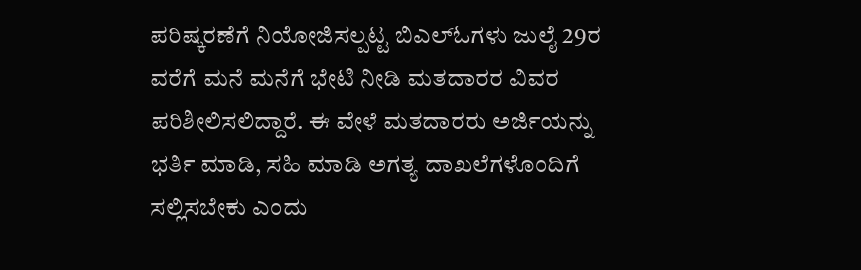ಪರಿಷ್ಕರಣೆಗೆ ನಿಯೋಜಿಸಲ್ಪಟ್ಟ ಬಿಎಲ್ಓಗಳು ಜುಲೈ 29ರ ವರೆಗೆ ಮನೆ ಮನೆಗೆ ಭೇಟಿ ನೀಡಿ ಮತದಾರರ ವಿವರ ಪರಿಶೀಲಿಸಲಿದ್ದಾರೆ. ಈ ವೇಳೆ ಮತದಾರರು ಅರ್ಜಿಯನ್ನು ಭರ್ತಿ ಮಾಡಿ, ಸಹಿ ಮಾಡಿ ಅಗತ್ಯ ದಾಖಲೆಗಳೊಂದಿಗೆ ಸಲ್ಲಿಸಬೇಕು ಎಂದು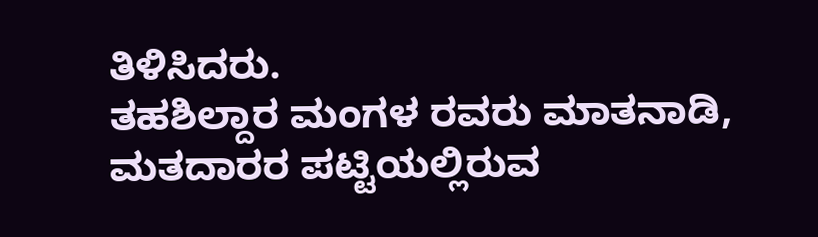ತಿಳಿಸಿದರು.
ತಹಶಿಲ್ದಾರ ಮಂಗಳ ರವರು ಮಾತನಾಡಿ, ಮತದಾರರ ಪಟ್ಟಿಯಲ್ಲಿರುವ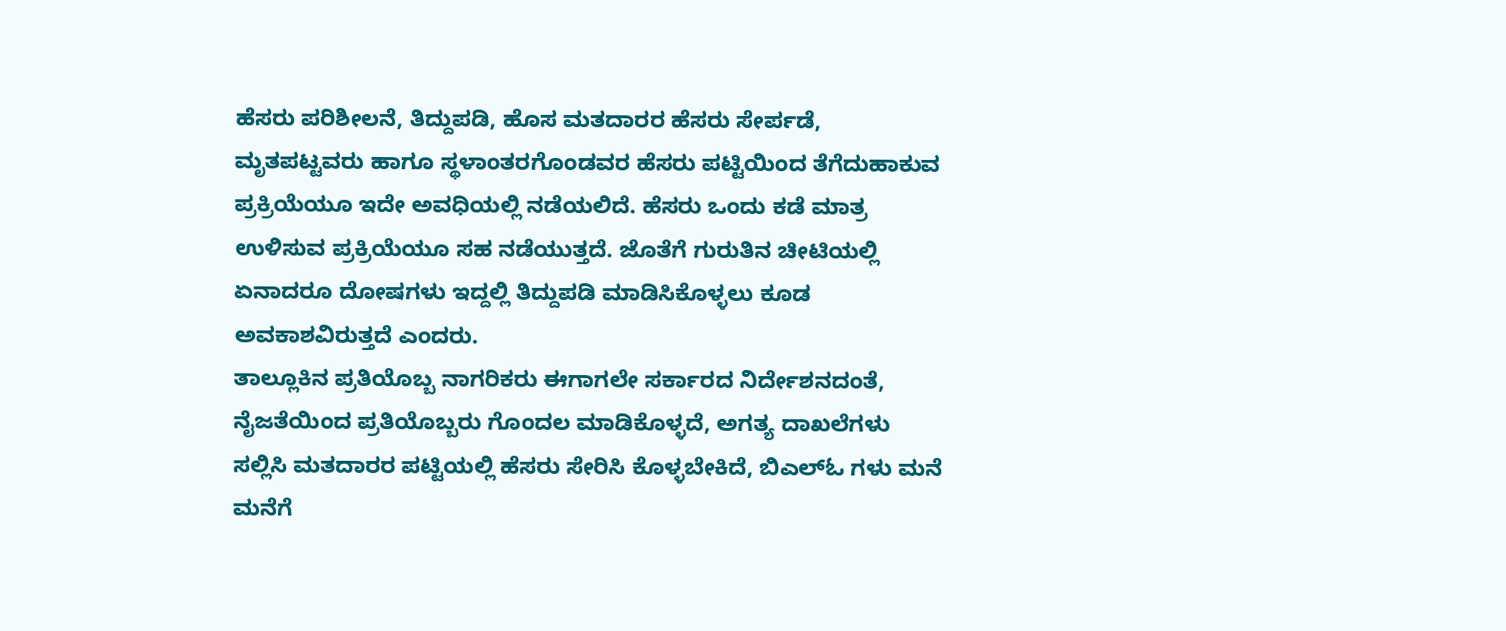ಹೆಸರು ಪರಿಶೀಲನೆ, ತಿದ್ದುಪಡಿ, ಹೊಸ ಮತದಾರರ ಹೆಸರು ಸೇರ್ಪಡೆ, ಮೃತಪಟ್ಟವರು ಹಾಗೂ ಸ್ಥಳಾಂತರಗೊಂಡವರ ಹೆಸರು ಪಟ್ಟಿಯಿಂದ ತೆಗೆದುಹಾಕುವ ಪ್ರಕ್ರಿಯೆಯೂ ಇದೇ ಅವಧಿಯಲ್ಲಿ ನಡೆಯಲಿದೆ. ಹೆಸರು ಒಂದು ಕಡೆ ಮಾತ್ರ ಉಳಿಸುವ ಪ್ರಕ್ರಿಯೆಯೂ ಸಹ ನಡೆಯುತ್ತದೆ. ಜೊತೆಗೆ ಗುರುತಿನ ಚೀಟಿಯಲ್ಲಿ ಏನಾದರೂ ದೋಷಗಳು ಇದ್ದಲ್ಲಿ ತಿದ್ದುಪಡಿ ಮಾಡಿಸಿಕೊಳ್ಳಲು ಕೂಡ ಅವಕಾಶವಿರುತ್ತದೆ ಎಂದರು.
ತಾಲ್ಲೂಕಿನ ಪ್ರತಿಯೊಬ್ಬ ನಾಗರಿಕರು ಈಗಾಗಲೇ ಸರ್ಕಾರದ ನಿರ್ದೇಶನದಂತೆ, ನೈಜತೆಯಿಂದ ಪ್ರತಿಯೊಬ್ಬರು ಗೊಂದಲ ಮಾಡಿಕೊಳ್ಳದೆ, ಅಗತ್ಯ ದಾಖಲೆಗಳು ಸಲ್ಲಿಸಿ ಮತದಾರರ ಪಟ್ಟಿಯಲ್ಲಿ ಹೆಸರು ಸೇರಿಸಿ ಕೊಳ್ಳಬೇಕಿದೆ, ಬಿಎಲ್ಓ ಗಳು ಮನೆ ಮನೆಗೆ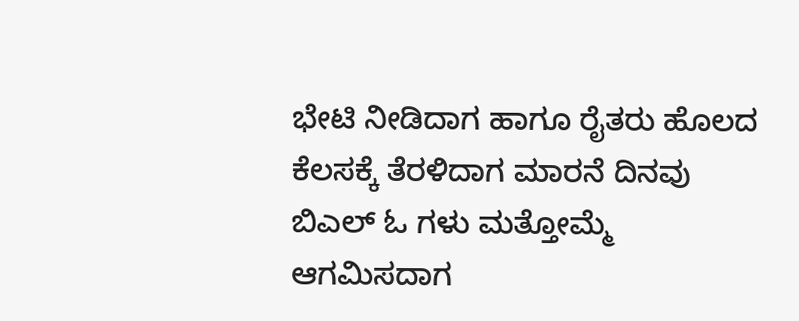ಭೇಟಿ ನೀಡಿದಾಗ ಹಾಗೂ ರೈತರು ಹೊಲದ ಕೆಲಸಕ್ಕೆ ತೆರಳಿದಾಗ ಮಾರನೆ ದಿನವು ಬಿಎಲ್ ಓ ಗಳು ಮತ್ತೋಮ್ಮೆ ಆಗಮಿಸದಾಗ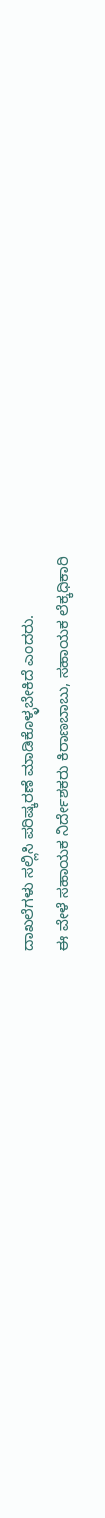ದಾಖಲೆಗಳು ಸಲ್ಲಿಸಿ ಪರಿಷ್ಕರಣೆ ಮಾಡಿಕೊಳ್ಳಬೇಕಿದೆ ಎಂದರು.
ಈ ವೇಳೆ ಸಹಾಯಕ ನಿರ್ದೇಶಕರು ಕಿರಾಣಬಾಬು, ಸಹಾಯಕ ಲೆಕ್ಕಧಿಕಾರಿ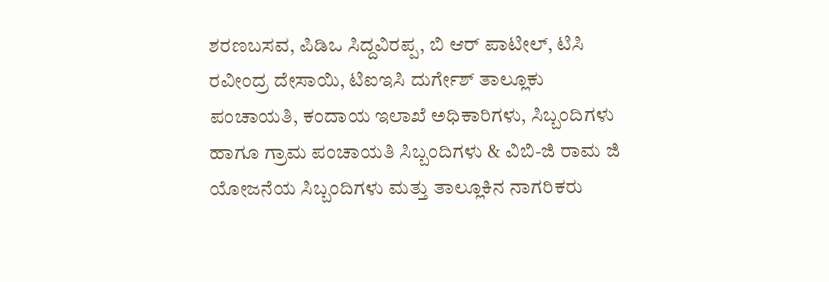ಶರಣಬಸವ, ಪಿಡಿಒ ಸಿದ್ದವಿರಪ್ಪ, ಬಿ ಆರ್ ಪಾಟೀಲ್, ಟಿಸಿ ರವೀಂದ್ರ ದೇಸಾಯಿ, ಟಿಐಇಸಿ ದುರ್ಗೇಶ್ ತಾಲ್ಲೂಕು ಪಂಚಾಯತಿ, ಕಂದಾಯ ಇಲಾಖೆ ಅಧಿಕಾರಿಗಳು, ಸಿಬ್ಬಂದಿಗಳು ಹಾಗೂ ಗ್ರಾಮ ಪಂಚಾಯತಿ ಸಿಬ್ಬಂದಿಗಳು & ವಿಬಿ-ಜಿ ರಾಮ ಜಿ ಯೋಜನೆಯ ಸಿಬ್ಬಂದಿಗಳು ಮತ್ತು ತಾಲ್ಲೂಕಿನ ನಾಗರಿಕರು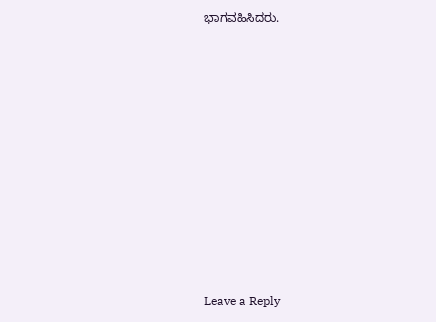ಭಾಗವಹಿಸಿದರು.











Leave a Reply